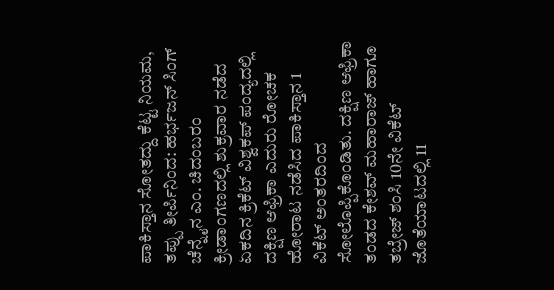ಪಾಕಿಸ್ತಾನ ಸೋತದ್ದು ಕೆಟ್ಟ ನಿಯಮ, ತಪ್ಪು ತೀರ್ಪಿನಿಂದ: ಹರ್ಭಜನ್ ಸಿಂಗ್ ಚೆನ್ನೈನ ಎಂ. ಚಿದಂಬರಂ ಕ್ರೀಡಾಂಗಣದಲ್ಲಿ ಶುಕ್ರವಾರ ನಡೆದ ಏಕದಿನ ಕ್ರಿಕೆಟ್‌ ವಿಶ್ವಕಪ್‌ ಪಂದ್ಯದಲ್ಲಿ ದಕ್ಷಿಣ ಆಫ್ರಿಕಾ ಎದುರು ರೋಚಕ ಹೋರಾಟ ನಡೆಸಿದ ಪಾಕಿಸ್ತಾನ 1 ವಿಕೆಟ್‌ ಅಂತರದಿಂದ ಸೋಲೊಪ್ಪಿಕೊಂಡಿತು. ದಕ್ಷಿಣ ಆಫ್ರಿಕಾ ತಂಡದ ಕೇಶವ್‌ ಮಹಾರಾಜ್‌ ಹಾಗೂ ತಬ್ರೇಜ್‌ ಶಂಸಿ 10ನೇ ವಿಕೆಟ್‌ ಜೊತೆಯಾಟದಲ್ಲಿ 11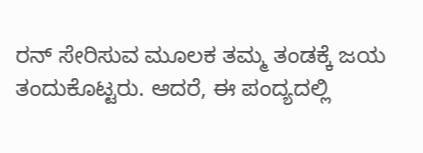ರನ್‌ ಸೇರಿಸುವ ಮೂಲಕ ತಮ್ಮ ತಂಡಕ್ಕೆ ಜಯ ತಂದುಕೊಟ್ಟರು. ಆದರೆ, ಈ ಪಂದ್ಯದಲ್ಲಿ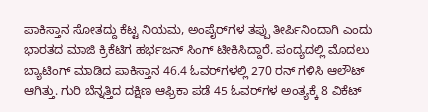ಪಾಕಿಸ್ತಾನ ಸೋತದ್ದು ಕೆಟ್ಟ ನಿಯಮ, ಅಂಪೈರ್‌ಗಳ ತಪ್ಪು ತೀರ್ಪಿನಿಂದಾಗಿ ಎಂದು ಭಾರತದ ಮಾಜಿ ಕ್ರಿಕೆಟಿಗ ಹರ್ಭಜನ್‌ ಸಿಂಗ್‌ ಟೀಕಿಸಿದ್ದಾರೆ. ಪಂದ್ಯದಲ್ಲಿ ಮೊದಲು ಬ್ಯಾಟಿಂಗ್‌ ಮಾಡಿದ ಪಾಕಿಸ್ತಾನ 46.4 ಓವರ್‌ಗಳಲ್ಲಿ 270 ರನ್‌ ಗಳಿಸಿ ಆಲೌಟ್‌ ಆಗಿತ್ತು. ಗುರಿ ಬೆನ್ನತ್ತಿದ ದಕ್ಷಿಣ ಆಫ್ರಿಕಾ ಪಡೆ 45 ಓವರ್‌ಗಳ ಅಂತ್ಯಕ್ಕೆ 8 ವಿಕೆಟ್‌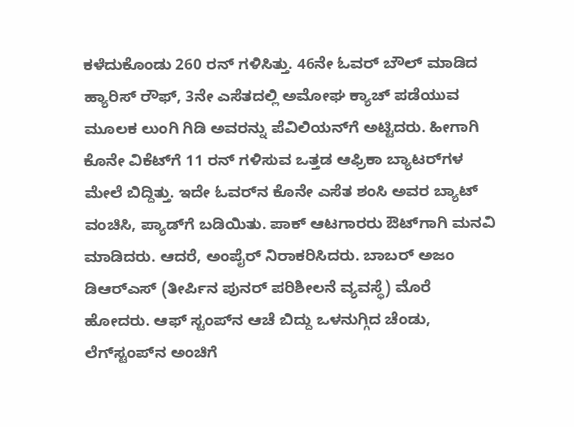ಕಳೆದುಕೊಂಡು 260 ರನ್‌ ಗಳಿಸಿತ್ತು. 46ನೇ ಓವರ್‌ ಬೌಲ್‌ ಮಾಡಿದ ಹ್ಯಾರಿಸ್‌ ರೌಫ್‌, 3ನೇ ಎಸೆತದಲ್ಲಿ ಅಮೋಘ ಕ್ಯಾಚ್‌ ಪಡೆಯುವ ಮೂಲಕ ಲುಂಗಿ ಗಿಡಿ ಅವರನ್ನು ಪೆವಿಲಿಯನ್‌ಗೆ ಅಟ್ಟಿದರು. ಹೀಗಾಗಿ ಕೊನೇ ವಿಕೆಟ್‌ಗೆ 11 ರನ್‌ ಗಳಿಸುವ ಒತ್ತಡ ಆಫ್ರಿಕಾ ಬ್ಯಾಟರ್‌ಗಳ ಮೇಲೆ ಬಿದ್ದಿತ್ತು. ಇದೇ ಓವರ್‌ನ ಕೊನೇ ಎಸೆತ ಶಂಸಿ ಅವರ ಬ್ಯಾಟ್‌ ವಂಚಿಸಿ, ಪ್ಯಾಡ್‌ಗೆ ಬಡಿಯಿತು. ಪಾಕ್‌ ಆಟಗಾರರು ಔಟ್‌ಗಾಗಿ ಮನವಿ ಮಾಡಿದರು. ಆದರೆ, ಅಂಪೈರ್‌ ನಿರಾಕರಿಸಿದರು. ಬಾಬರ್‌ ಅಜಂ ಡಿಆರ್‌ಎಸ್‌ (ತೀರ್ಪಿನ ಪುನರ್ ಪರಿಶೀಲನೆ ವ್ಯವಸ್ಥೆ) ಮೊರೆ ಹೋದರು. ಆಫ್‌ ಸ್ಟಂಪ್‌ನ ಆಚೆ ಬಿದ್ದು ಒಳನುಗ್ಗಿದ ಚೆಂಡು, ಲೆಗ್‌ಸ್ಟಂಪ್‌ನ ಅಂಚಿಗೆ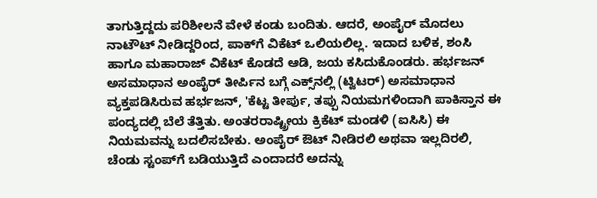ತಾಗುತ್ತಿದ್ದದು ಪರಿಶೀಲನೆ ವೇಳೆ ಕಂಡು ಬಂದಿತು. ಆದರೆ, ಅಂಪೈರ್‌ ಮೊದಲು ನಾಟೌಟ್‌ ನೀಡಿದ್ದರಿಂದ, ಪಾಕ್‌ಗೆ ವಿಕೆಟ್ ಒಲಿಯಲಿಲ್ಲ. ಇದಾದ ಬಳಿಕ, ಶಂಸಿ ಹಾಗೂ ಮಹಾರಾಜ್‌ ವಿಕೆಟ್‌ ಕೊಡದೆ ಆಡಿ, ಜಯ ಕಸಿದುಕೊಂಡರು. ಹರ್ಭಜನ್‌ ಅಸಮಾಧಾನ ಅಂಪೈರ್‌ ತೀರ್ಪಿನ ಬಗ್ಗೆ ಎಕ್ಸ್‌ನಲ್ಲಿ (ಟ್ವಿಟರ್‌) ಅಸಮಾಧಾನ ವ್ಯಕ್ತಪಡಿಸಿರುವ ಹರ್ಭಜನ್‌, 'ಕೆಟ್ಟ ತೀರ್ಪು, ತಪ್ಪು ನಿಯಮಗಳಿಂದಾಗಿ ಪಾಕಿಸ್ತಾನ ಈ ಪಂದ್ಯದಲ್ಲಿ ಬೆಲೆ ತೆತ್ತಿತು. ಅಂತರರಾಷ್ಟ್ರೀಯ ಕ್ರಿಕೆಟ್‌ ಮಂಡಳಿ (ಐಸಿಸಿ) ಈ ನಿಯಮವನ್ನು ಬದಲಿಸಬೇಕು. ಅಂಪೈರ್‌ ಔಟ್‌ ನೀಡಿರಲಿ ಅಥವಾ ಇಲ್ಲದಿರಲಿ, ಚೆಂಡು ಸ್ಟಂಪ್‌ಗೆ ಬಡಿಯುತ್ತಿದೆ ಎಂದಾದರೆ ಅದನ್ನು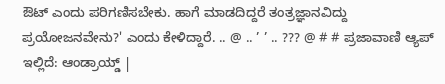ಔಟ್‌ ಎಂದು ಪರಿಗಣಿಸಬೇಕು. ಹಾಗೆ ಮಾಡದಿದ್ದರೆ ತಂತ್ರಜ್ಞಾನವಿದ್ದು ಪ್ರಯೋಜನವೇನು?' ಎಂದು ಕೇಳಿದ್ದಾರೆ. .. @ .. ’ ’ .. ??? @ # # ಪ್ರಜಾವಾಣಿ ಆ್ಯಪ್ ಇಲ್ಲಿದೆ: ಆಂಡ್ರಾಯ್ಡ್ |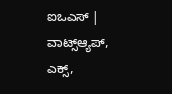ಐಒಎಸ್ | ವಾಟ್ಸ್ಆ್ಯಪ್, ಎಕ್ಸ್,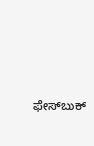ಫೇಸ್‌ಬುಕ್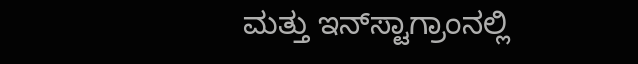ಮತ್ತು ಇನ್‌ಸ್ಟಾಗ್ರಾಂನಲ್ಲಿ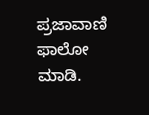ಪ್ರಜಾವಾಣಿ ಫಾಲೋ ಮಾಡಿ.